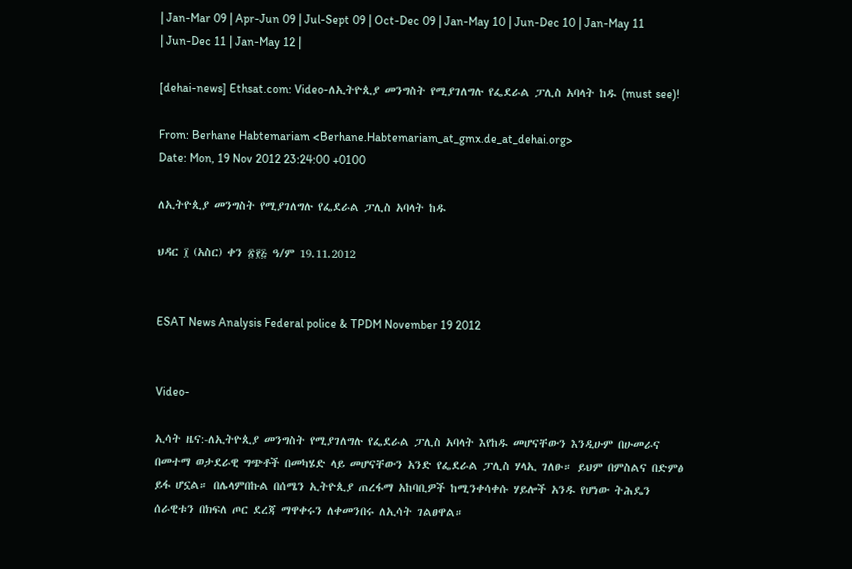| Jan-Mar 09 | Apr-Jun 09 | Jul-Sept 09 | Oct-Dec 09 | Jan-May 10 | Jun-Dec 10 | Jan-May 11 | Jun-Dec 11 | Jan-May 12 |

[dehai-news] Ethsat.com: Video-ለኢትዮጲያ መንግስት የሚያገለግሉ የፌደራል ፓሊስ አባላት ከዱ (must see)!

From: Berhane Habtemariam <Berhane.Habtemariam_at_gmx.de_at_dehai.org>
Date: Mon, 19 Nov 2012 23:24:00 +0100

ለኢትዮጲያ መንግስት የሚያገለግሉ የፌደራል ፓሊስ አባላት ከዱ

ህዳር ፲ (አስር) ቀን ፳፻፭ ዓ/ም 19.11.2012


ESAT News Analysis Federal police & TPDM November 19 2012


Video-

ኢሳት ዜና:-ለኢትዮጲያ መንግስት የሚያገለግሉ የፌደራል ፓሊስ አባላት እየከዱ መሆናቸውን እንዲሁም በሁመራና በመተማ ወታደራዊ ግጭቶች በመካሄድ ላይ መሆናቸውን አንድ የፌደራል ፓሊስ ሃላኢ ገለፁ። ይህም በምስልና በድምፅ ይፋ ሆኗል። በሌላምበኩል በሰሜን ኢትዮጲያ ጠረፋማ አከባቢዎች ከሚንቀሳቀሱ ሃይሎች አንዱ የሆነው ትሕዴን ሰራዊቱን በክፍለ ጦር ደረጃ ማዋቀሩን ለቀመንበሩ ለኢሳት ገልፀዋል።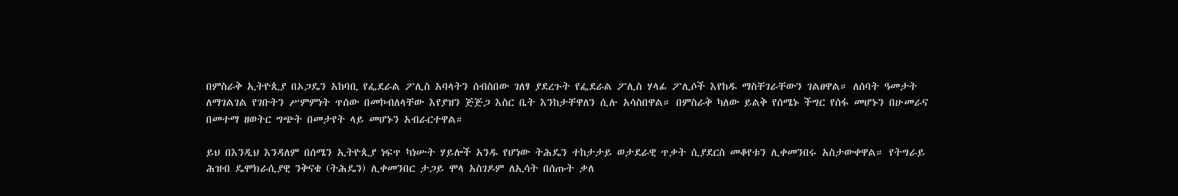በምስራቅ ኢትዮጲያ በኦጋዴን አከባቢ የፌደራል ፖሊስ አባላትን ሰብስበው ገለፃ ያደረጉት የፌደራል ፖሊስ ሃላፊ ፖሊሶች እየከዱ ማስቸገራቸውን ገልፀዋል። ለሰባት ዓመታት ለማገልገል የገቡትን ሥምምነት ጥሰው በመኮብለላቸው እየያዝን ጅጅጋ እስር ቤት እንከታቸዋለን ሲሉ አሳስበዋል። በምስራቅ ካለው ይልቅ የሰሜኑ ችግር የሰፋ መሆኑን በሁመራና በመተማ ዘወትር ግጭት በመታየት ላይ መሆኑን አብራርተዋል።

ይህ በእንዲህ እንዳለም በሰሜን ኢትዮጲያ ነፍጥ ካነሡት ሃይሎች አንዱ የሆነው ትሕዴን ተከታታይ ወታደራዊ ጥቃት ሲያደርስ መቆየቱን ሊቀመንበሩ አስታውቀዋል። የትግራይ ሕዝብ ዴሞክራሲያዊ ንቅናቄ (ትሕዴን) ሊቀመንበር ታጋይ ሞላ አስገዶም ለኢሳት በሰጡት ቃለ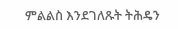ምልልስ እንደገለጹት ትሕዴን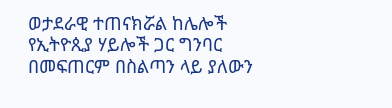ወታደራዊ ተጠናክሯል ከሌሎች የኢትዮጲያ ሃይሎች ጋር ግንባር በመፍጠርም በስልጣን ላይ ያለውን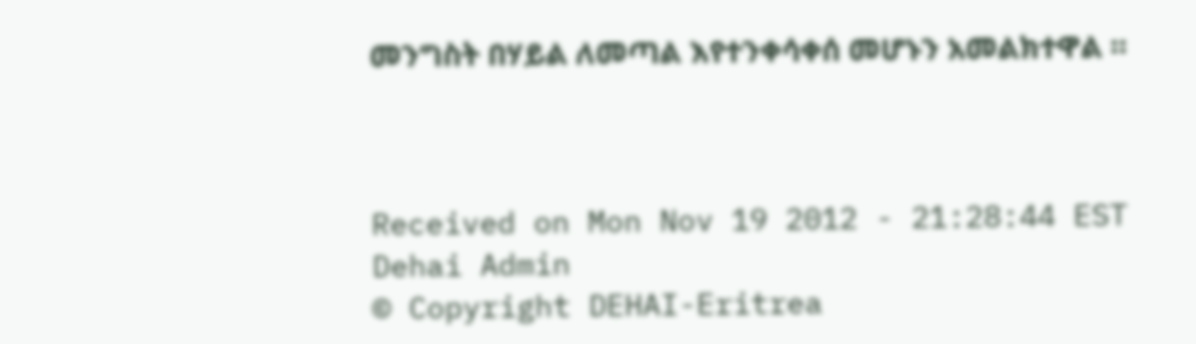መንግስት በሃይል ለመጣል እየተንቀሳቀሰ መሆኑን አመልክተዋል ።



Received on Mon Nov 19 2012 - 21:28:44 EST
Dehai Admin
© Copyright DEHAI-Eritrea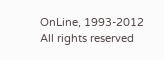OnLine, 1993-2012
All rights reserved